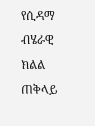የሲዳማ ብሄራዊ ክልል ጠቅላይ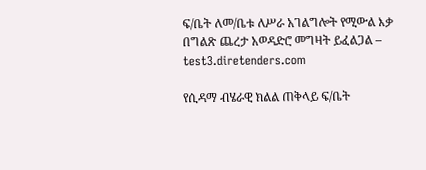ፍ/ቤት ለመ/ቤቱ ለሥራ አገልግሎት የሚውል እቃ በግልጽ ጨረታ አወዳድሮ መግዛት ይፈልጋል – test3.diretenders.com

የሲዳማ ብሄራዊ ክልል ጠቅላይ ፍ/ቤት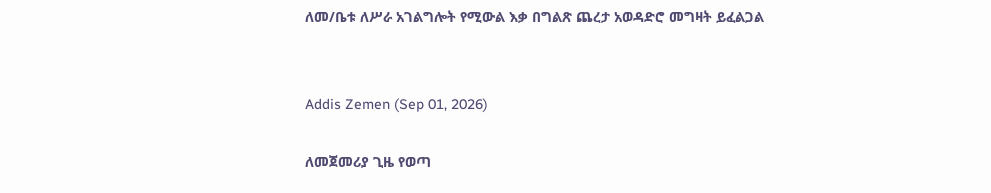ለመ/ቤቱ ለሥራ አገልግሎት የሚውል እቃ በግልጽ ጨረታ አወዳድሮ መግዛት ይፈልጋል


Addis Zemen (Sep 01, 2026)

ለመጀመሪያ ጊዜ የወጣ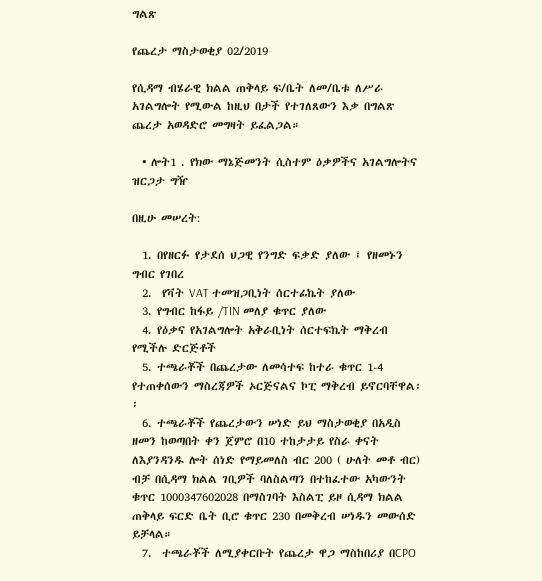ግልጽ

የጨረታ ማስታወቂያ 02/2019

የሲዳማ ብሄራዊ ክልል ጠቅላይ ፍ/ቤት ለመ/ቤቱ ለሥራ አገልግሎት የሚውል ከዚህ በታች የተገለጸውን እቃ በግልጽ ጨረታ አወዳድሮ መግዛት ይፈልጋል።

  • ሎት1 . የክው ማኔጅመንት ሲስተም ዕቃዎችና አገልግሎትና ዝርጋታ ግዥ

በዚሁ መሠረት:

  1. በየዘርፉ የታደሰ ህጋዊ የንግድ ፍቃድ ያለው ፤ የዘመኑን ግብር የገበረ
  2.  የቫት VAT ተመዝጋቢነት ሰርተፊኬት ያለው
  3. የግብር ከፋይ /TIN መለያ ቁጥር ያለው
  4. የዕቃና የአገልግሎት አቅራቢነት ሰርተፍኬት ማቅረብ የሚችሉ ድርጅቶች
  5. ተጫራቾች በጨረታው ለመሳተፍ ከተራ ቁጥር 1-4 የተጠቀሰውን ማስረጃዎች ኦርጅናልና ኮፒ ማቅረብ ይኖርባቸዋል፡፡
  6. ተጫራቾች የጨረታውን ሠነድ ይህ ማስታወቂያ በአዲስ ዘመን ከወጣበት ቀን ጀምሮ በ10 ተከታታይ የስራ ቀናት ለእያንዳንዱ ሎት ሰነድ የማይመለስ ብር 200 ( ሁለት መቶ ብር) ብቻ በሲዳማ ክልል ገቢዎች ባለስልጣን በተከፈተው አካውንት ቁጥር 1000347602028 በማስገባት እስልፒ ይዞ ሲዳማ ክልል ጠቅላይ ፍርድ ቤት ቢሮ ቁጥር 230 በመቅረብ ሠነዱን መውሰድ ይቻላል።
  7.  ተጫራቾች ለሚያቀርቡት የጨረታ ዋጋ ማስከበሪያ በCPO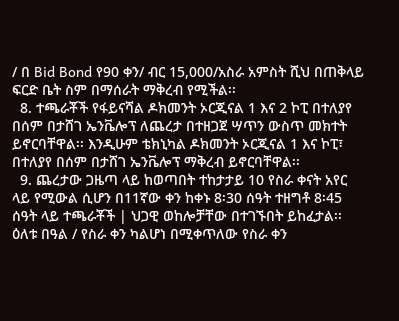/ በ Bid Bond የ90 ቀን/ ብር 15,000/አስራ አምስት ሺህ በጠቅላይ ፍርድ ቤት ስም በማሰራት ማቅረብ የሚችል፡፡
  8. ተጫራቾች የፋይናሻል ዶክመንት ኦርጂናል 1 እና 2 ኮፒ በተለያየ በሰም በታሸገ ኤንቬሎፕ ለጨረታ በተዘጋጀ ሣጥን ውስጥ መክተት ይኖርባቸዋል፡፡ እንዲሁም ቴክኒካል ዶክመንት ኦርጂናል 1 እና ኮፒ፣ በተለያየ በሰም በታሸገ ኤንቬሎፕ ማቅረብ ይኖርባቸዋል፡፡
  9. ጨረታው ጋዜጣ ላይ ከወጣበት ተከታታይ 10 የስራ ቀናት አየር ላይ የሚውል ሲሆን በ11ኛው ቀን ከቀኑ 8፡30 ሰዓት ተዘግቶ 8፡45 ሰዓት ላይ ተጫራቾች | ህጋዊ ወከሎቻቸው በተገኙበት ይከፈታል፡፡ ዕለቱ በዓል / የስራ ቀን ካልሆነ በሚቀጥለው የስራ ቀን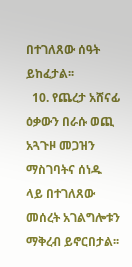በተገለጸው ሰዓት ይከፈታል፡፡
  10. የጨረታ አሸናፊ ዕቃውን በራሱ ወጪ አጓጉዞ መጋዝን ማስገባትና ሰነዱ ላይ በተገለጸው መሰረት አገልግሎቱን ማቅረብ ይኖርበታል፡፡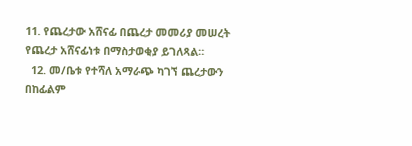11. የጨረታው አሸናፊ በጨረታ መመሪያ መሠረት የጨረታ አሸናፊነቱ በማስታወቂያ ይገለጻል።
  12. መ/ቤቱ የተሻለ አማራጭ ካገኘ ጨረታውን በከፊልም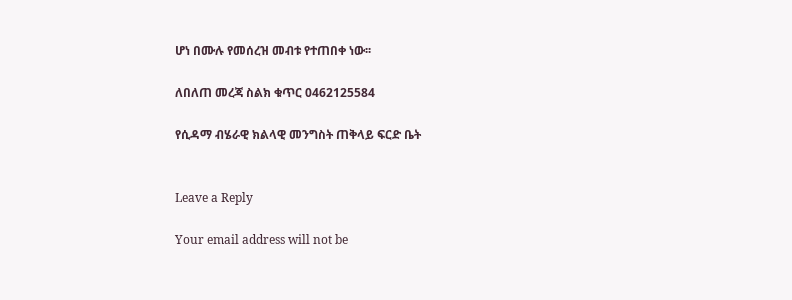ሆነ በሙሉ የመሰረዝ መብቱ የተጠበቀ ነው፡፡

ለበለጠ መረጃ ስልክ ቁጥር 0462125584

የሲዳማ ብሄራዊ ክልላዊ መንግስት ጠቅላይ ፍርድ ቤት


Leave a Reply

Your email address will not be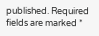published. Required fields are marked *